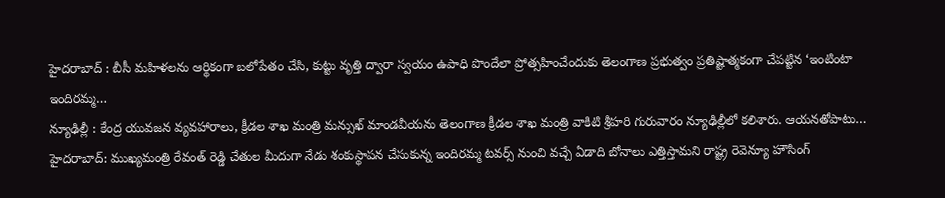హైదరాబాద్ : బీసీ మహిళలను ఆర్థికంగా బలోపేతం చేసి, కుట్టు వృత్తి ద్వారా స్వయం ఉపాధి పొందేలా ప్రోత్సహించేందుకు తెలంగాణ ప్రభుత్వం ప్రతిష్టాత్మకంగా చేపట్టిన ‘ఇంటింటా ఇందిరమ్మ…
న్యూఢిల్లీ : కేంద్ర యువజన వ్యవహారాలు, క్రీడల శాఖ మంత్రి మన్సుఖ్ మాండవీయను తెలంగాణ క్రీడల శాఖ మంత్రి వాకిటి శ్రీహరి గురువారం న్యూఢిల్లీలో కలిశారు. ఆయనతోపాటు…
హైదరాబాద్: ముఖ్యమంత్రి రేవంత్ రెడ్డి చేతుల మీదుగా నేడు శంకుస్థాపన చేసుకున్న ఇందిరమ్మ టవర్స్ నుంచి వచ్చే ఏడాది బోనాలు ఎత్తిస్తామని రాష్ట్ర రెవెన్యూ హౌసింగ్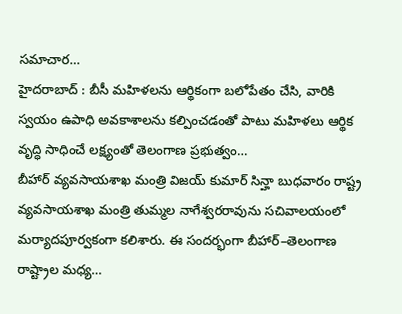సమాచార…
హైదరాబాద్ : బీసీ మహిళలను ఆర్థికంగా బలోపేతం చేసి, వారికి స్వయం ఉపాధి అవకాశాలను కల్పించడంతో పాటు మహిళలు ఆర్థిక వృద్ధి సాధించే లక్ష్యంతో తెలంగాణ ప్రభుత్వం…
బీహార్ వ్యవసాయశాఖ మంత్రి విజయ్ కుమార్ సిన్హా బుధవారం రాష్ట్ర వ్యవసాయశాఖ మంత్రి తుమ్మల నాగేశ్వరరావును సచివాలయంలో మర్యాదపూర్వకంగా కలిశారు. ఈ సందర్భంగా బీహార్–తెలంగాణ రాష్ట్రాల మధ్య…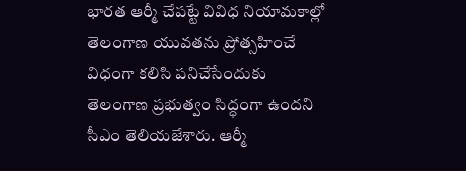భారత ఆర్మీ చేపట్టే వివిధ నియామకాల్లో తెలంగాణ యువతను ప్రోత్సహించే విధంగా కలిసి పనిచేసేందుకు తెలంగాణ ప్రభుత్వం సిద్ధంగా ఉందని సీఎం తెలియజేశారు. ఆర్మీ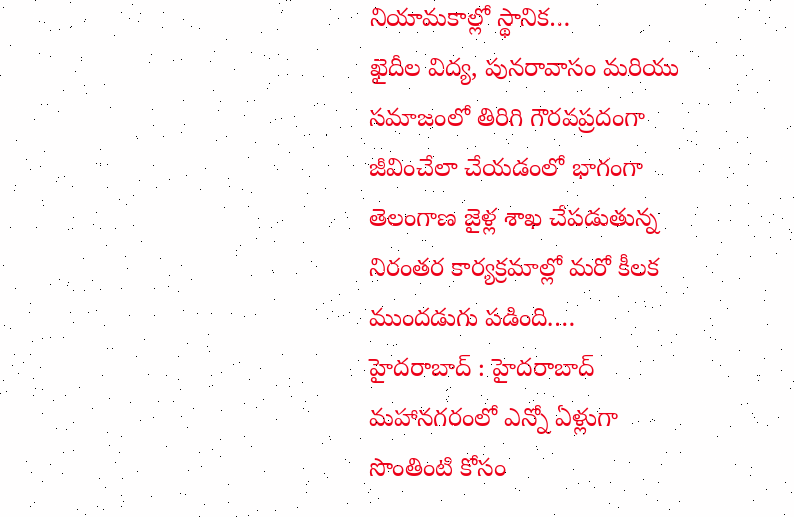నియామకాల్లో స్థానిక…
ఖైదీల విద్య, పునరావాసం మరియు సమాజంలో తిరిగి గౌరవప్రదంగా జీవించేలా చేయడంలో భాగంగా తెలంగాణ జైళ్ల శాఖ చేపడుతున్న నిరంతర కార్యక్రమాల్లో మరో కీలక ముందడుగు పడింది.…
హైదరాబాద్ : హైదరాబాద్ మహానగరంలో ఎన్నో ఏళ్లుగా సొంతింటి కోసం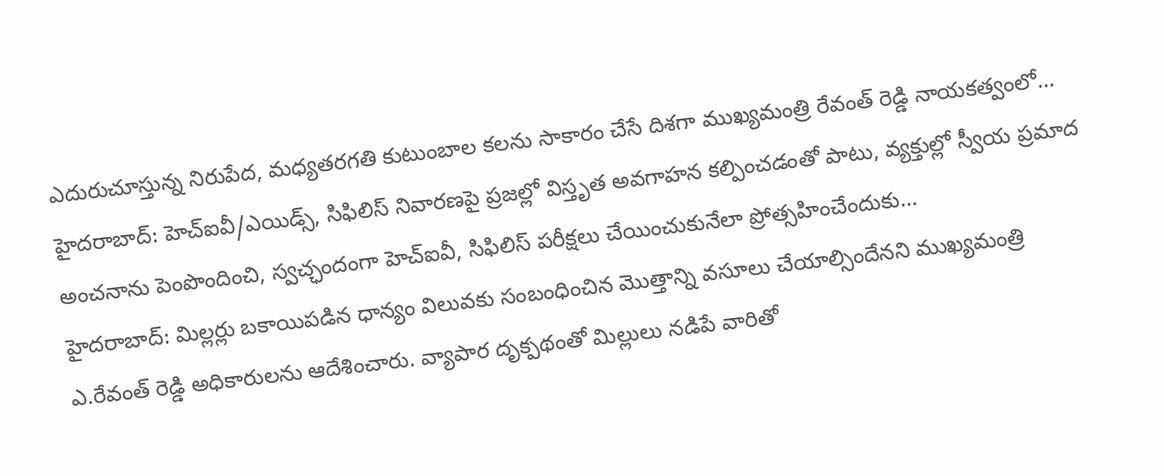ఎదురుచూస్తున్న నిరుపేద, మధ్యతరగతి కుటుంబాల కలను సాకారం చేసే దిశగా ముఖ్యమంత్రి రేవంత్ రెడ్డి నాయకత్వంలో…
హైదరాబాద్: హెచ్ఐవీ/ఎయిడ్స్, సిఫిలిస్ నివారణపై ప్రజల్లో విస్తృత అవగాహన కల్పించడంతో పాటు, వ్యక్తుల్లో స్వీయ ప్రమాద అంచనాను పెంపొందించి, స్వచ్ఛందంగా హెచ్ఐవీ, సిఫిలిస్ పరీక్షలు చేయించుకునేలా ప్రోత్సహించేందుకు…
హైదరాబాద్: మిల్లర్లు బకాయిపడిన ధాన్యం విలువకు సంబంధించిన మొత్తాన్ని వసూలు చేయాల్సిందేనని ముఖ్యమంత్రి ఎ.రేవంత్ రెడ్డి అధికారులను ఆదేశించారు. వ్యాపార దృక్పథంతో మిల్లులు నడిపే వారితో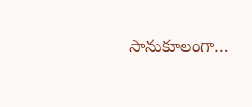సానుకూలంగా…